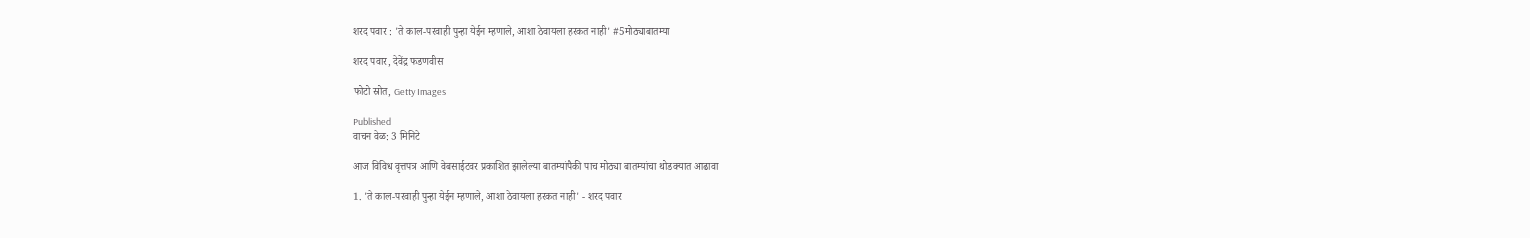शरद पवार : 'ते काल-परवाही पुन्हा येईन म्हणाले, आशा ठेवायला हरकत नाही' #5मोठ्याबातम्या

शरद पवार, देवेंद्र फडणवीस

फोटो स्रोत, Getty Images

Published
वाचन वेळ: 3 मिनिटे

आज विविध वृत्तपत्र आणि वेबसाईटवर प्रकाशित झालेल्या बातम्यांपैकी पाच मोठ्या बातम्यांचा थोडक्यात आढावा

1. 'ते काल-परवाही पुन्हा येईन म्हणाले, आशा ठेवायला हरकत नाही' - शरद पवार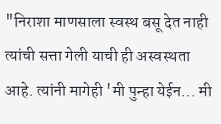"निराशा माणसाला स्वस्थ बसू देत नाही त्यांची सत्ता गेली याची ही अस्वस्थता आहे. त्यांनी मागेही 'मी पुन्हा येईन... मी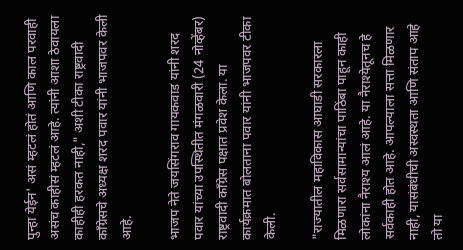पुन्हा येईन' असं म्हटलं होतं आणि काल परवाही असंच काहीसं म्हटलं आहे. त्यांनी आशा ठेवायला काहीही हरकत नाही," अशी टीका राष्ट्रवादी काँग्रेसचे अध्यक्ष शरद पवार यांनी भाजपवर केली आहे.

भाजप नेते जयसिंगराव गायकवाड यांनी शरद पवार यांच्या उपस्थितीत मंगळवारी (24 नोव्हेंबर) राष्ट्रवादी काँग्रेस पक्षात प्रवेश केला. या कार्यक्रमात बोलताना पवार यांनी भाजपवर टीका केली.

"राज्यातील महाविकास आघाडी सरकारला मिळणारा सर्वसामान्यांचा पाठिंबा पाहून काही लोकांना नैराश्य आलं आहे. या नैराश्येतूनच हे सर्वकाही होत आहे. आपल्याला सत्ता मिळणार नाही, यासंबंधीची अस्वस्थता आणि संताप आहे तो या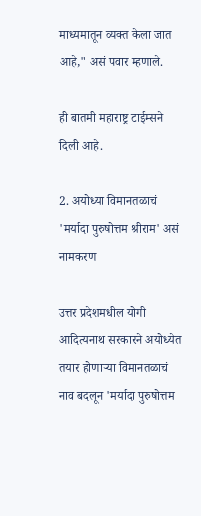माध्यमातून व्यक्त केला जात आहे," असं पवार म्हणाले.

ही बातमी महाराष्ट्र टाईम्सने दिली आहे.

2. अयोध्या विमानतळाचं 'मर्यादा पुरुषोत्तम श्रीराम' असं नामकरण

उत्तर प्रदेशमधील योगी आदित्यनाथ सरकारने अयोध्येत तयार होणाऱ्या विमानतळाचं नाव बदलून 'मर्यादा पुरुषोत्तम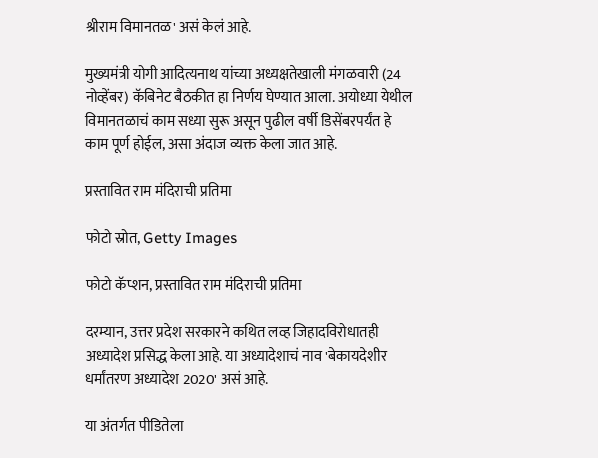श्रीराम विमानतळ' असं केलं आहे.

मुख्यमंत्री योगी आदित्यनाथ यांच्या अध्यक्षतेखाली मंगळवारी (24 नोव्हेंबर) कॅबिनेट बैठकीत हा निर्णय घेण्यात आला. अयोध्या येथील विमानतळाचं काम सध्या सुरू असून पुढील वर्षी डिसेंबरपर्यंत हे काम पूर्ण होईल, असा अंदाज व्यक्त केला जात आहे.

प्रस्तावित राम मंदिराची प्रतिमा

फोटो स्रोत, Getty Images

फोटो कॅप्शन, प्रस्तावित राम मंदिराची प्रतिमा

दरम्यान, उत्तर प्रदेश सरकारने कथित लव्ह जिहादविरोधातही अध्यादेश प्रसिद्ध केला आहे. या अध्यादेशाचं नाव 'बेकायदेशीर धर्मांतरण अध्यादेश 2020' असं आहे.

या अंतर्गत पीडितेला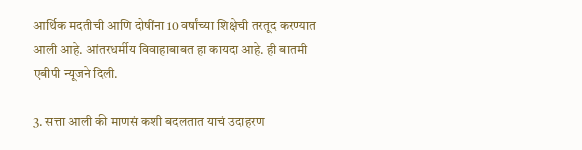आर्थिक मदतीची आणि दोषींना 10 वर्षांच्या शिक्षेची तरतूद करण्यात आली आहे. आंतरधर्मीय विवाहाबाबत हा कायदा आहे. ही बातमी एबीपी न्यूजने दिली.

3. सत्ता आली की माणसं कशी बदलतात याचं उदाहरण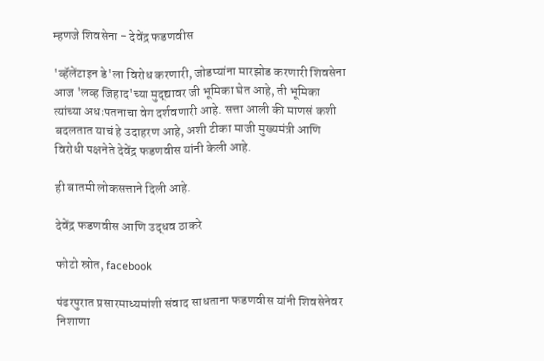म्हणजे शिवसेना - देवेंद्र फडणवीस

'व्हॅलेंटाइन डे'ला विरोध करणारी, जोडप्यांना मारझोड करणारी शिवसेना आज 'लव्ह जिहाद'च्या मुद्द्यावर जी भूमिका घेत आहे, ती भूमिका त्यांच्या अधःपतनाचा वेग दर्शवणारी आहे. सत्ता आली की माणसं कशी बदलतात याचं हे उदाहरण आहे, अशी टीका माजी मुख्यमंत्री आणि विरोधी पक्षनेते देवेंद्र फडणवीस यांनी केली आहे.

ही बातमी लोकसत्ताने दिली आहे.

देवेंद्र फडणवीस आणि उद्धव ठाकरे

फोटो स्रोत, facebook

पंढरपुरात प्रसारमाध्यमांशी संवाद साधताना फडणवीस यांनी शिवसेनेवर निशाणा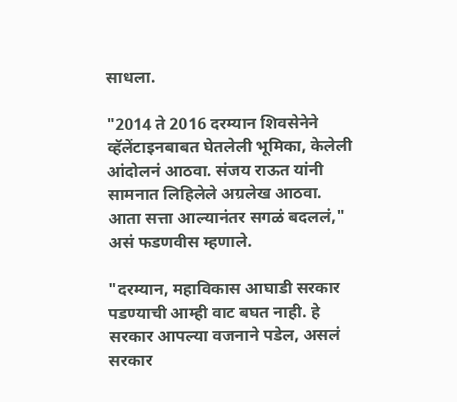साधला.

"2014 ते 2016 दरम्यान शिवसेनेने व्हॅलेंटाइनबाबत घेतलेली भूमिका, केलेली आंदोलनं आठवा. संजय राऊत यांनी सामनात लिहिलेले अग्रलेख आठवा. आता सत्ता आल्यानंतर सगळं बदललं," असं फडणवीस म्हणाले.

"दरम्यान, महाविकास आघाडी सरकार पडण्याची आम्ही वाट बघत नाही. हे सरकार आपल्या वजनाने पडेल, असलं सरकार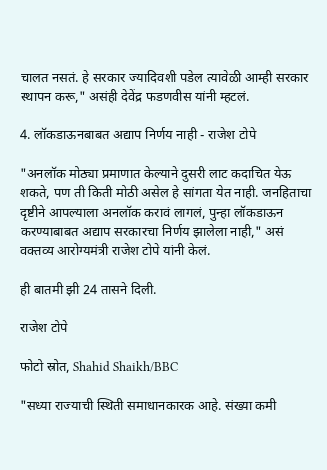चालत नसतं. हे सरकार ज्यादिवशी पडेल त्यावेळी आम्ही सरकार स्थापन करू," असंही देवेंद्र फडणवीस यांनी म्हटलं.

4. लॉकडाऊनबाबत अद्याप निर्णय नाही - राजेश टोपे

"अनलॉक मोठ्या प्रमाणात केल्याने दुसरी लाट कदाचित येऊ शकते, पण ती किती मोठी असेल हे सांगता येत नाही. जनहिताचा दृष्टीने आपल्याला अनलॉक करावं लागलं, पुन्हा लॉकडाऊन करण्याबाबत अद्याप सरकारचा निर्णय झालेला नाही," असं वक्तव्य आरोग्यमंत्री राजेश टोपे यांनी केलं.

ही बातमी झी 24 तासने दिली.

राजेश टोपे

फोटो स्रोत, Shahid Shaikh/BBC

"सध्या राज्याची स्थिती समाधानकारक आहे. संख्या कमी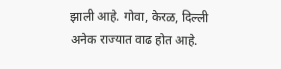झाली आहे. गोवा, केरळ, दिल्ली अनेक राज्यात वाढ होत आहे.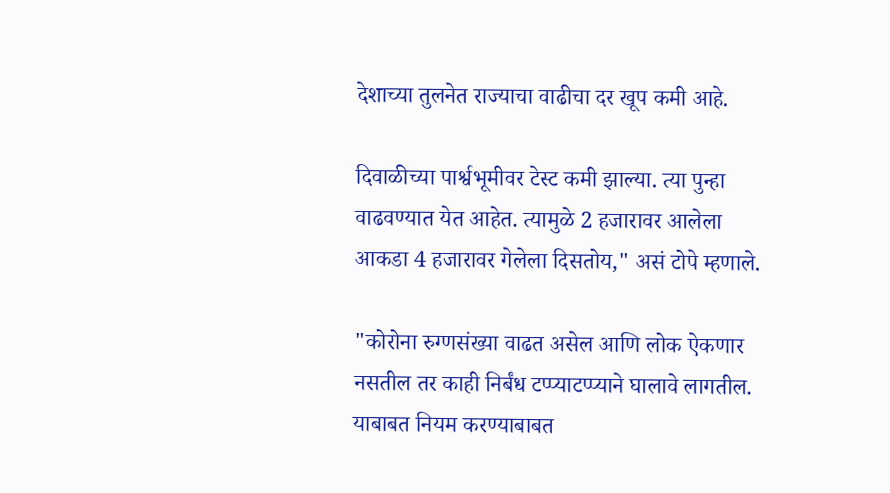देशाच्या तुलनेत राज्याचा वाढीचा दर खूप कमी आहे.

दिवाळीच्या पार्श्वभूमीवर टेस्ट कमी झाल्या. त्या पुन्हा वाढवण्यात येत आहेत. त्यामुळे 2 हजारावर आलेला आकडा 4 हजारावर गेलेला दिसतोय," असं टोपे म्हणाले.

"कोरोना रुग्णसंख्या वाढत असेल आणि लोक ऐकणार नसतील तर काही निर्बंध टप्प्याटप्प्याने घालावे लागतील. याबाबत नियम करण्याबाबत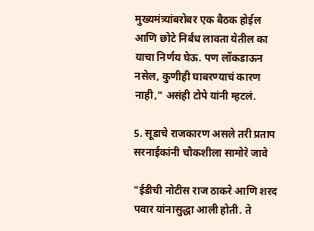मुख्यमंत्र्यांबरोबर एक बैठक होईल आणि छोटे निर्बंध लावता येतील का याचा निर्णय घेऊ. पण लॉकडाऊन नसेल, कुणीही घाबरण्याचं कारण नाही," असंही टोपे यांनी म्हटलं.

5. सूडाचे राजकारण असले तरी प्रताप सरनाईकांनी चौकशीला सामोरे जावे

"ईडीची नोटीस राज ठाकरे आणि शरद पवार यांनासुद्धा आली होती. ते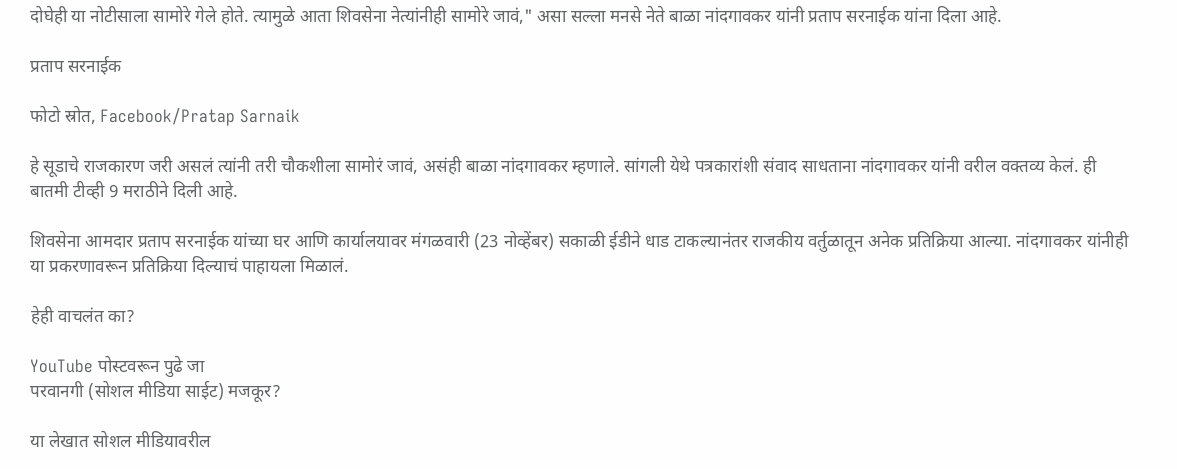दोघेही या नोटीसाला सामोरे गेले होते. त्यामुळे आता शिवसेना नेत्यांनीही सामोरे जावं," असा सल्ला मनसे नेते बाळा नांदगावकर यांनी प्रताप सरनाईक यांना दिला आहे.

प्रताप सरनाईक

फोटो स्रोत, Facebook/Pratap Sarnaik

हे सूडाचे राजकारण जरी असलं त्यांनी तरी चौकशीला सामोरं जावं, असंही बाळा नांदगावकर म्हणाले. सांगली येथे पत्रकारांशी संवाद साधताना नांदगावकर यांनी वरील वक्तव्य केलं. ही बातमी टीव्ही 9 मराठीने दिली आहे.

शिवसेना आमदार प्रताप सरनाईक यांच्या घर आणि कार्यालयावर मंगळवारी (23 नोव्हेंबर) सकाळी ईडीने धाड टाकल्यानंतर राजकीय वर्तुळातून अनेक प्रतिक्रिया आल्या. नांदगावकर यांनीही या प्रकरणावरून प्रतिक्रिया दिल्याचं पाहायला मिळालं.

हेही वाचलंत का?

YouTube पोस्टवरून पुढे जा
परवानगी (सोशल मीडिया साईट) मजकूर?

या लेखात सोशल मीडियावरील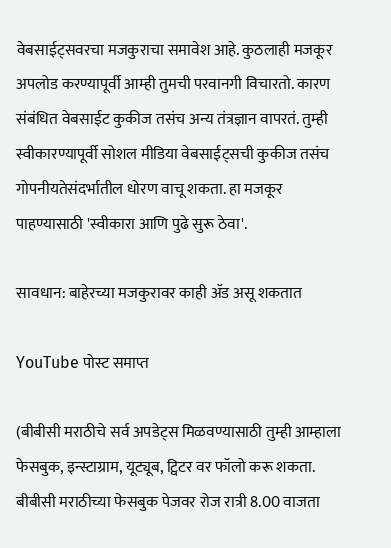वेबसाईट्सवरचा मजकुराचा समावेश आहे. कुठलाही मजकूर अपलोड करण्यापूर्वी आम्ही तुमची परवानगी विचारतो. कारण संबंधित वेबसाईट कुकीज तसंच अन्य तंत्रज्ञान वापरतं. तुम्ही स्वीकारण्यापूर्वी सोशल मीडिया वेबसाईट्सची कुकीज तसंच गोपनीयतेसंदर्भातील धोरण वाचू शकता. हा मजकूर पाहण्यासाठी 'स्वीकारा आणि पुढे सुरू ठेवा'.

सावधान: बाहेरच्या मजकुरावर काही ॲड असू शकतात

YouTube पोस्ट समाप्त

(बीबीसी मराठीचे सर्व अपडेट्स मिळवण्यासाठी तुम्ही आम्हाला फेसबुक, इन्स्टाग्राम, यूट्यूब, ट्विटर वर फॉलो करू शकता. बीबीसी मराठीच्या फेसबुक पेजवर रोज रात्री 8.00 वाजता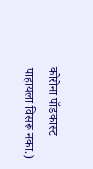कोरोना पॉडकास्ट पाहायला विसरू नका.)